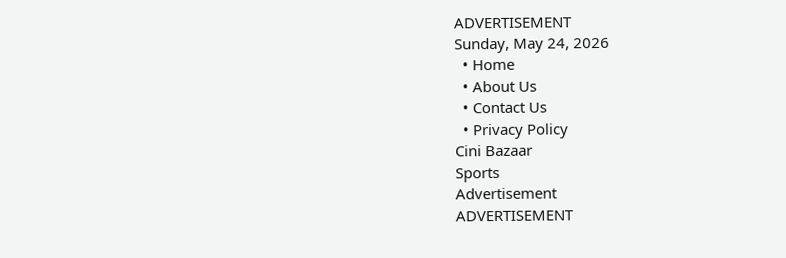ADVERTISEMENT
Sunday, May 24, 2026
  • Home
  • About Us
  • Contact Us
  • Privacy Policy
Cini Bazaar
Sports
Advertisement
ADVERTISEMENT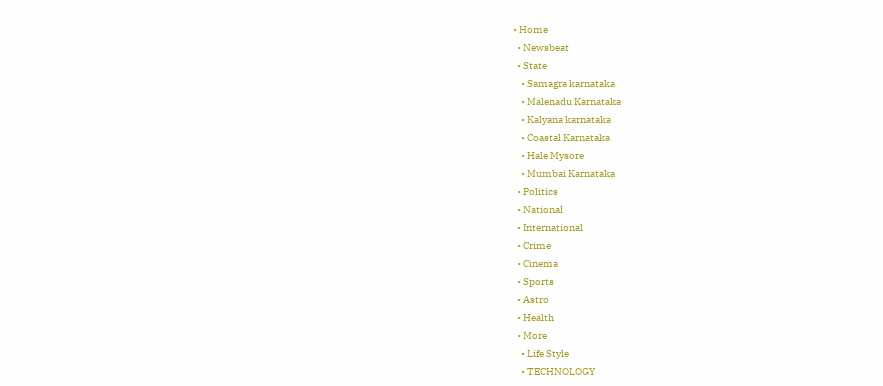• Home
  • Newsbeat
  • State
    • Samagra karnataka
    • Malenadu Karnataka
    • Kalyana karnataka
    • Coastal Karnataka
    • Hale Mysore
    • Mumbai Karnataka
  • Politics
  • National
  • International
  • Crime
  • Cinema
  • Sports
  • Astro
  • Health
  • More
    • Life Style
    • TECHNOLOGY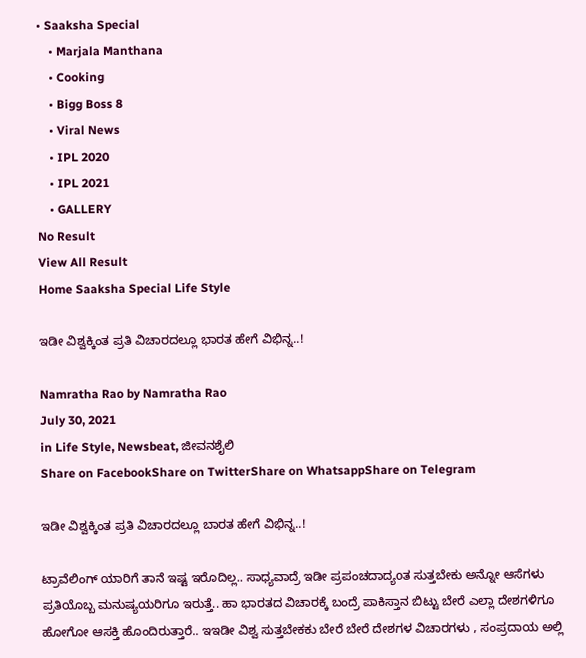• Saaksha Special
    • Marjala Manthana
    • Cooking
    • Bigg Boss 8
    • Viral News
    • IPL 2020
    • IPL 2021
    • GALLERY
No Result
View All Result
Home Saaksha Special Life Style

ಇಡೀ ವಿಶ್ವಕ್ಕಿಂತ ಪ್ರತಿ ವಿಚಾರದಲ್ಲೂ ಭಾರತ ಹೇಗೆ ವಿಭಿನ್ನ..!

Namratha Rao by Namratha Rao
July 30, 2021
in Life Style, Newsbeat, ಜೀವನಶೈಲಿ
Share on FacebookShare on TwitterShare on WhatsappShare on Telegram

ಇಡೀ ವಿಶ್ವಕ್ಕಿಂತ ಪ್ರತಿ ವಿಚಾರದಲ್ಲೂ ಬಾರತ ಹೇಗೆ ವಿಭಿನ್ನ..!

ಟ್ರಾವೆಲಿಂಗ್ ಯಾರಿಗೆ ತಾನೆ ಇಷ್ಟ ಇರೊದಿಲ್ಲ.. ಸಾಧ್ಯವಾದ್ರೆ ಇಡೀ ಪ್ರಪಂಚದಾದ್ಯoತ ಸುತ್ತಬೇಕು ಅನ್ನೋ ಆಸೆಗಳು ಪ್ರತಿಯೊಬ್ಬ ಮನುಷ್ಯಯರಿಗೂ ಇರುತ್ತೆ.. ಹಾ ಭಾರತದ ವಿಚಾರಕ್ಕೆ ಬಂದ್ರೆ ಪಾಕಿಸ್ತಾನ ಬಿಟ್ಟು ಬೇರೆ ಎಲ್ಲಾ ದೇಶಗಳಿಗೂ ಹೋಗೋ ಆಸಕ್ತಿ ಹೊಂದಿರುತ್ತಾರೆ.. ಇಇಡೀ ವಿಶ್ವ ಸುತ್ತಬೇಕಕು ಬೇರೆ ಬೇರೆ ದೇಶಗಳ ವಿಚಾರಗಳು , ಸಂಪ್ರದಾಯ ಅಲ್ಲಿ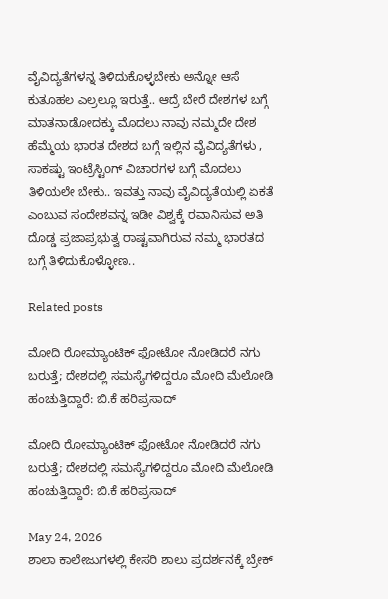ವೈವಿದ್ಯತೆಗಳನ್ನ ತಿಳಿದುಕೊಳ್ಳಬೇಕು ಅನ್ನೋ ಆಸೆ ಕುತೂಹಲ ಎಲ್ರಲ್ಲೂ ಇರುತ್ತೆ.. ಆದ್ರೆ ಬೇರೆ ದೇಶಗಳ ಬಗ್ಗೆ ಮಾತನಾಡೋದಕ್ಕು ಮೊದಲು ನಾವು ನಮ್ಮದೇ ದೇಶ ಹೆಮ್ಮೆಯ ಭಾರತ ದೇಶದ ಬಗ್ಗೆ ಇಲ್ಲಿನ ವೈವಿದ್ಯತೆಗಳು , ಸಾಕಷ್ಟು ಇಂಟ್ರೆಸ್ಟಿoಗ್ ವಿಚಾರಗಳ ಬಗ್ಗೆ ಮೊದಲು ತಿಳಿಯಲೇ ಬೇಕು.. ಇವತ್ತು ನಾವು ವೈವಿದ್ಯತೆಯಲ್ಲಿ ಏಕತೆ ಎಂಬುವ ಸಂದೇಶವನ್ನ ಇಡೀ ವಿಶ್ವಕ್ಕೆ ರವಾನಿಸುವ ಅತಿ ದೊಡ್ಡ ಪ್ರಜಾಪ್ರಭುತ್ವ ರಾಷ್ಟವಾಗಿರುವ ನಮ್ಮ ಭಾರತದ ಬಗ್ಗೆ ತಿಳಿದುಕೊಳ್ಳೋಣ..

Related posts

ಮೋದಿ ರೋಮ್ಯಾಂಟಿಕ್ ಫೋಟೋ ನೋಡಿದರೆ ನಗು ಬರುತ್ತೆ; ದೇಶದಲ್ಲಿ ಸಮಸ್ಯೆಗಳಿದ್ದರೂ ಮೋದಿ ಮೆಲೋಡಿ ಹಂಚುತ್ತಿದ್ದಾರೆ: ಬಿ.ಕೆ ಹರಿಪ್ರಸಾದ್

ಮೋದಿ ರೋಮ್ಯಾಂಟಿಕ್ ಫೋಟೋ ನೋಡಿದರೆ ನಗು ಬರುತ್ತೆ; ದೇಶದಲ್ಲಿ ಸಮಸ್ಯೆಗಳಿದ್ದರೂ ಮೋದಿ ಮೆಲೋಡಿ ಹಂಚುತ್ತಿದ್ದಾರೆ: ಬಿ.ಕೆ ಹರಿಪ್ರಸಾದ್

May 24, 2026
ಶಾಲಾ ಕಾಲೇಜುಗಳಲ್ಲಿ ಕೇಸರಿ ಶಾಲು ಪ್ರದರ್ಶನಕ್ಕೆ ಬ್ರೇಕ್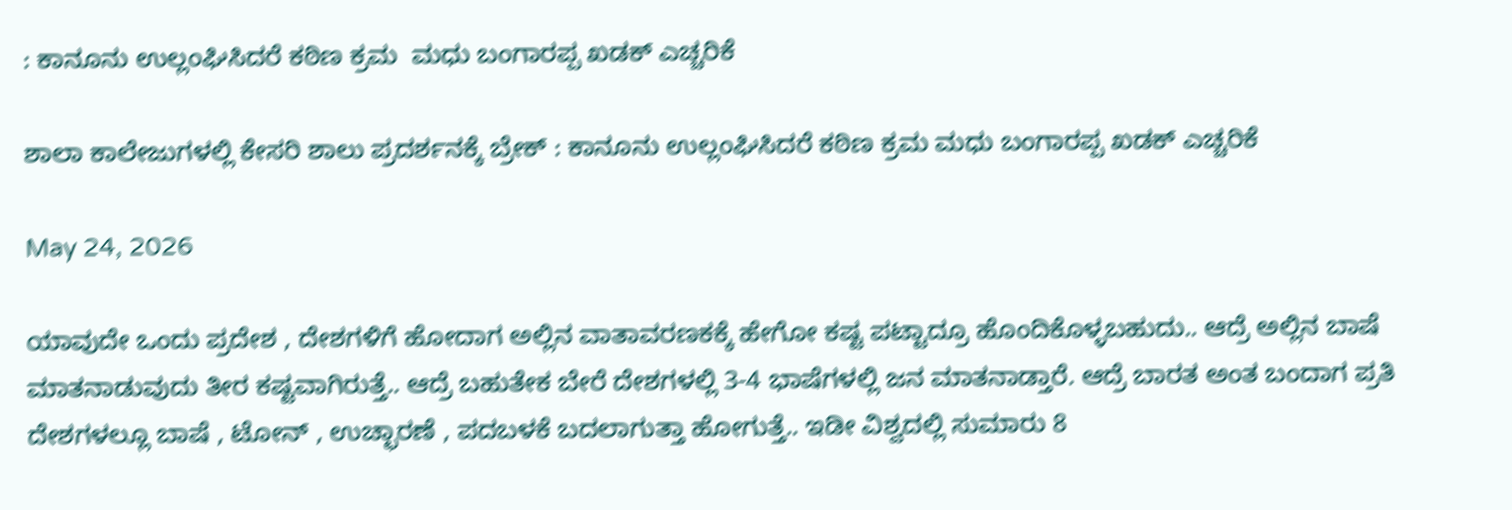: ಕಾನೂನು ಉಲ್ಲಂಘಿಸಿದರೆ ಕಠಿಣ ಕ್ರಮ  ಮಧು ಬಂಗಾರಪ್ಪ ಖಡಕ್ ಎಚ್ಚರಿಕೆ

ಶಾಲಾ ಕಾಲೇಜುಗಳಲ್ಲಿ ಕೇಸರಿ ಶಾಲು ಪ್ರದರ್ಶನಕ್ಕೆ ಬ್ರೇಕ್ : ಕಾನೂನು ಉಲ್ಲಂಘಿಸಿದರೆ ಕಠಿಣ ಕ್ರಮ ಮಧು ಬಂಗಾರಪ್ಪ ಖಡಕ್ ಎಚ್ಚರಿಕೆ

May 24, 2026

ಯಾವುದೇ ಒಂದು ಪ್ರದೇಶ , ದೇಶಗಳಿಗೆ ಹೋದಾಗ ಅಲ್ಲಿನ ವಾತಾವರಣಕಕ್ಕೆ ಹೇಗೋ ಕಷ್ಟ ಪಟ್ಟಾದ್ರೂ ಹೊಂದಿಕೊಳ್ಳಬಹುದು.. ಆದ್ರೆ ಅಲ್ಲಿನ ಬಾಷೆ ಮಾತನಾಡುವುದು ತೀರ ಕಷ್ಟವಾಗಿರುತ್ತೆ.. ಆದ್ರೆ ಬಹುತೇಕ ಬೇರೆ ದೇಶಗಳಲ್ಲಿ 3-4 ಭಾಷೆಗಳಲ್ಲಿ ಜನ ಮಾತನಾಡ್ತಾರೆ. ಆದ್ರೆ ಬಾರತ ಅಂತ ಬಂದಾಗ ಪ್ರತಿ ದೇಶಗಳಲ್ಲೂ ಬಾಷೆ , ಟೋನ್ , ಉಚ್ಛಾರಣೆ , ಪದಬಳಕೆ ಬದಲಾಗುತ್ತಾ ಹೋಗುತ್ತೆ.. ಇಡೀ ವಿಶ್ವದಲ್ಲಿ ಸುಮಾರು 8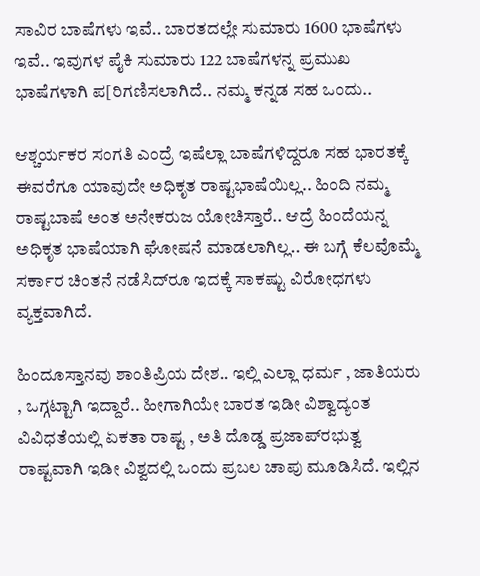ಸಾವಿರ ಬಾಷೆಗಳು ಇವೆ.. ಬಾರತದಲ್ಲೇ ಸುಮಾರು 1600 ಭಾಷೆಗಳು ಇವೆ.. ಇವುಗಳ ಪೈಕಿ ಸುಮಾರು 122 ಬಾಷೆಗಳನ್ನ ಪ್ರಮುಖ ಭಾಷೆಗಳಾಗಿ ಪ[ರಿಗಣಿಸಲಾಗಿದೆ.. ನಮ್ಮ ಕನ್ನಡ ಸಹ ಒಂದು..

ಆಶ್ಚರ್ಯಕರ ಸಂಗತಿ ಎಂದ್ರೆ ಇಷೆಲ್ಲಾ ಬಾಷೆಗಳಿದ್ದರೂ ಸಹ ಭಾರತಕ್ಕೆ ಈವರೆಗೂ ಯಾವುದೇ ಅಧಿಕೃತ ರಾಷ್ಟಭಾಷೆಯಿಲ್ಲ.. ಹಿಂದಿ ನಮ್ಮ ರಾಷ್ಟಬಾಷೆ ಅಂತ ಅನೇಕರುಜ ಯೋಚಿಸ್ತಾರೆ.. ಆದ್ರೆ ಹಿಂದೆಯನ್ನ ಅಧಿಕೃತ ಭಾಷೆಯಾಗಿ ಘೋಷನೆ ಮಾಡಲಾಗಿಲ್ಲ.. ಈ ಬಗ್ಗೆ ಕೆಲವೊಮ್ಮೆ ಸರ್ಕಾರ ಚಿಂತನೆ ನಡೆಸಿದ್‌ರೂ ಇದಕ್ಕೆ ಸಾಕಷ್ಟು ವಿರೋಧಗಳು ವ್ಯಕ್ತವಾಗಿದೆ.

ಹಿಂದೂಸ್ತಾನವು ಶಾಂತಿಪ್ರಿಯ ದೇಶ.. ಇಲ್ಲಿ ಎಲ್ಲಾ ಧರ್ಮ , ಜಾತಿಯರು , ಒಗ್ಗಟ್ಟಾಗಿ ಇದ್ದಾರೆ.. ಹೀಗಾಗಿಯೇ ಬಾರತ ಇಡೀ ವಿಶ್ವಾದ್ಯಂತ ವಿವಿಧತೆಯಲ್ಲಿ ಏಕತಾ ರಾಷ್ಟ , ಅತಿ ದೊಡ್ಡ ಪ್ರಜಾಪ್‌ರಭುತ್ವ ರಾಷ್ಟವಾಗಿ ಇಡೀ ವಿಶ್ವದಲ್ಲಿ ಒಂದು ಪ್ರಬಲ ಚಾಪು ಮೂಡಿಸಿದೆ. ಇಲ್ಲಿನ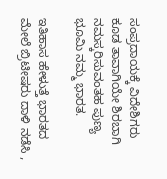ಸಂಪ್ರದಾಯಕ್ಕೆ ವಿದೇಶಿಗರು ಕೂಡ ತಾವಾಗಿಯೇ ಶಿರಬಾಗಿ ನಮಸ್ಕರಿಸುವಂತಹ ಪುಣ್ಯ ಭೂಮಿ ನಮ್ಮ ಭಾರತ.

ಇತಿಹಾಸ ಹೇಳುತ್ತೆ ಭಾರತದ ಮೇಲೆ ಬ್ರಿಟೀಷರು ದಾಳಿ ನಡೆಸಿ ,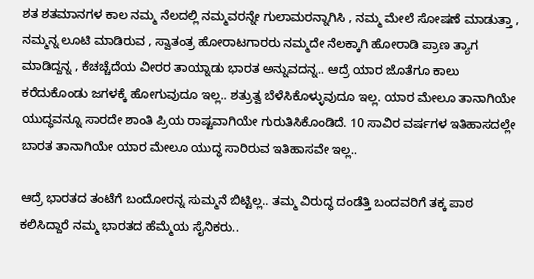ಶತ ಶತಮಾನಗಳ ಕಾಲ ನಮ್ಮ ನೆಲದಲ್ಲಿ ನಮ್ಮವರನ್ನೇ ಗುಲಾಮರನ್ನಾಗಿಸಿ , ನಮ್ಮ ಮೇಲೆ ಸೋಷಣೆ ಮಾಡುತ್ತಾ , ನಮ್ಮನ್ನ ಲೂಟಿ ಮಾಡಿರುವ , ಸ್ವಾತಂತ್ರ ಹೋರಾಟಗಾರರು ನಮ್ಮದೇ ನೆಲಕ್ಕಾಗಿ ಹೋರಾಡಿ ಪ್ರಾಣ ತ್ಯಾಗ ಮಾಡಿದ್ದನ್ನ , ಕೆಚಚ್ಚೆದೆಯ ವೀರರ ತಾಯ್ನಾಡು ಭಾರತ ಅನ್ನುವದನ್ನ.. ಆದ್ರೆ ಯಾರ ಜೊತೆಗೂ ಕಾಲು ಕರೆದುಕೊಂಡು ಜಗಳಕ್ಕೆ ಹೋಗುವುದೂ ಇಲ್ಲ.. ಶತ್ರುತ್ವ ಬೆಳೆಸಿಕೊಳ್ಳುವುದೂ ಇಲ್ಲ. ಯಾರ ಮೇಲೂ ತಾನಾಗಿಯೇ ಯುದ್ಧವನ್ನೂ ಸಾರದೇ ಶಾಂತಿ ಪ್ರಿಯ ರಾಷ್ಟವಾಗಿಯೇ ಗುರುತಿಸಿಕೊಂಡಿದೆ. 10 ಸಾವಿರ ವರ್ಷಗಳ ಇತಿಹಾಸದಲ್ಲೇ ಬಾರತ ತಾನಾಗಿಯೇ ಯಾರ ಮೇಲೂ ಯುದ್ಧ ಸಾರಿರುವ ಇತಿಹಾಸವೇ ಇಲ್ಲ..

ಆದ್ರೆ ಭಾರತದ ತಂಟೆಗೆ ಬಂದೋರನ್ನ ಸುಮ್ಮನೆ ಬಿಟ್ಟಿಲ್ಲ.. ತಮ್ಮ ವಿರುದ್ಧ ದಂಡೆತ್ತಿ ಬಂದವರಿಗೆ ತಕ್ಕ ಪಾಠ ಕಲಿಸಿದ್ದಾರೆ ನಮ್ಮ ಭಾರತದ ಹೆಮ್ಮೆಯ ಸೈನಿಕರು..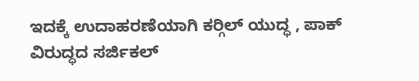ಇದಕ್ಕೆ ಉದಾಹರಣೆಯಾಗಿ ಕರ‍್ಗಿಲ್ ಯುದ್ಧ , ಪಾಕ್ ವಿರುದ್ಧದ ಸರ್ಜಿಕಲ್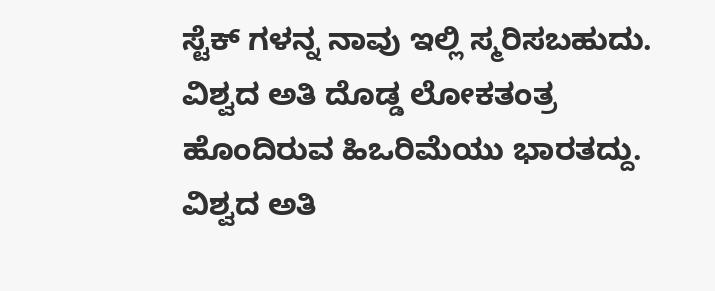ಸ್ಟೆಕ್ ಗಳನ್ನ ನಾವು ಇಲ್ಲಿ ಸ್ಮರಿಸಬಹುದು. ವಿಶ್ವದ ಅತಿ ದೊಡ್ಡ ಲೋಕತಂತ್ರ ಹೊಂದಿರುವ ಹಿಒರಿಮೆಯು ಭಾರತದ್ದು. ವಿಶ್ವದ ಅತಿ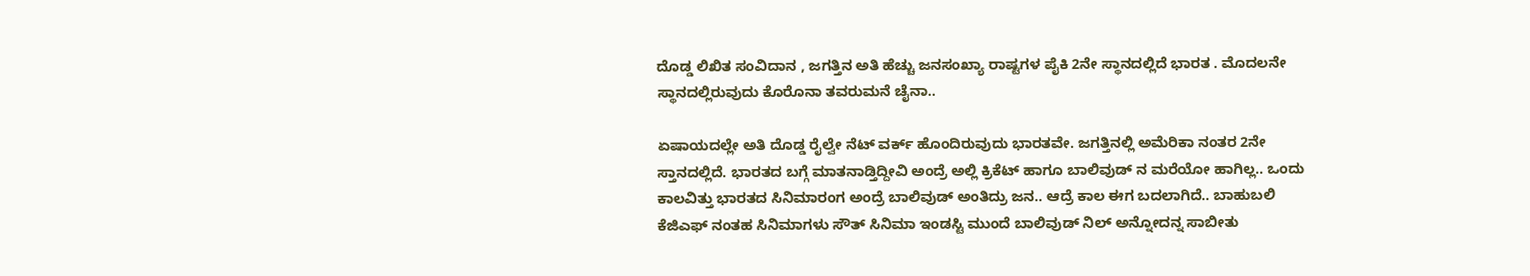ದೊಡ್ಡ ಲಿಖಿತ ಸಂವಿದಾನ , ಜಗತ್ತಿನ ಅತಿ ಹೆಚ್ಚು ಜನಸಂಖ್ಯಾ ರಾಷ್ಟಗಳ ಪೈಕಿ 2ನೇ ಸ್ಥಾನದಲ್ಲಿದೆ ಭಾರತ . ಮೊದಲನೇ ಸ್ಥಾನದಲ್ಲಿರುವುದು ಕೊರೊನಾ ತವರುಮನೆ ಚೈನಾ..

ಏಷಾಯದಲ್ಲೇ ಅತಿ ದೊಡ್ಡ ರೈಲ್ವೇ ನೆಟ್ ವರ್ಕ್ ಹೊಂದಿರುವುದು ಭಾರತವೇ. ಜಗತ್ತಿನಲ್ಲಿ ಅಮೆರಿಕಾ ನಂತರ 2ನೇ ಸ್ತಾನದಲ್ಲಿದೆ. ಭಾರತದ ಬಗ್ಗೆ ಮಾತನಾಡ್ತಿದ್ದೀವಿ ಅಂದ್ರೆ ಅಲ್ಲಿ ಕ್ರಿಕೆಟ್ ಹಾಗೂ ಬಾಲಿವುಡ್ ನ ಮರೆಯೋ ಹಾಗಿಲ್ಲ.. ಒಂದು ಕಾಲವಿತ್ತು ಭಾರತದ ಸಿನಿಮಾರಂಗ ಅಂದ್ರೆ ಬಾಲಿವುಡ್ ಅಂತಿದ್ರು ಜನ.. ಆದ್ರೆ ಕಾಲ ಈಗ ಬದಲಾಗಿದೆ.. ಬಾಹುಬಲಿ ಕೆಜಿಎಫ್ ನಂತಹ ಸಿನಿಮಾಗಳು ಸೌತ್ ಸಿನಿಮಾ ಇಂಡಸ್ಟಿ ಮುಂದೆ ಬಾಲಿವುಡ್ ನಿಲ್ ಅನ್ನೋದನ್ನ ಸಾಬೀತು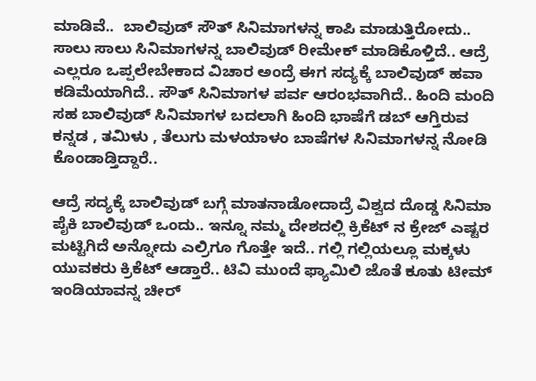ಮಾಡಿವೆ..  ಬಾಲಿವುಡ್ ಸೌತ್ ಸಿನಿಮಾಗಳನ್ನ ಕಾಪಿ ಮಾಡುತ್ತಿರೋದು.. ಸಾಲು ಸಾಲು ಸಿನಿಮಾಗಳನ್ನ ಬಾಲಿವುಡ್ ರೀಮೇಕ್ ಮಾಡಿಕೊಳ್ತಿದೆ.. ಆದ್ರೆ ಎಲ್ಲರೂ ಒಪ್ಪಲೇಬೇಕಾದ ವಿಚಾರ ಅಂದ್ರೆ ಈಗ ಸದ್ಯಕ್ಕೆ ಬಾಲಿವುಡ್ ಹವಾ ಕಡಿಮೆಯಾಗಿದೆ.. ಸೌತ್ ಸಿನಿಮಾಗಳ ಪರ್ವ ಆರಂಭವಾಗಿದೆ.. ಹಿಂದಿ ಮಂದಿ ಸಹ ಬಾಲಿವುಡ್ ಸಿನಿಮಾಗಳ ಬದಲಾಗಿ ಹಿಂದಿ ಭಾಷೆಗೆ ಡಬ್ ಆಗ್ತಿರುವ ಕನ್ನಡ , ತಮಿಳು , ತೆಲುಗು ಮಳಯಾಳಂ ಬಾಷೆಗಳ ಸಿನಿಮಾಗಳನ್ನ ನೋಡಿ ಕೊಂಡಾಡ್ತಿದ್ದಾರೆ..

ಆದ್ರೆ ಸದ್ಯಕ್ಕೆ ಬಾಲಿವುಡ್ ಬಗ್ಗೆ ಮಾತನಾಡೋದಾದ್ರೆ ವಿಶ್ವದ ದೊಡ್ಡ ಸಿನಿಮಾ ಪೈಕಿ ಬಾಲಿವುಡ್ ಒಂದು.. ಇನ್ನೂ ನಮ್ಮ ದೇಶದಲ್ಲಿ ಕ್ರಿಕೆಟ್ ನ ಕ್ರೇಜ್ ಎಷ್ಟರ ಮಟ್ಟಿಗಿದೆ ಅನ್ನೋದು ಎಲ್ರಿಗೂ ಗೊತ್ತೇ ಇದೆ.. ಗಲ್ಲಿ ಗಲ್ಲಿಯಲ್ಲೂ ಮಕ್ಕಳು ಯುವಕರು ಕ್ರಿಕೆಟ್ ಆಡ್ತಾರೆ.. ಟಿವಿ ಮುಂದೆ ಫ್ಯಾಮಿಲಿ ಜೊತೆ ಕೂತು ಟೀಮ್ ಇಂಡಿಯಾವನ್ನ ಚೀರ್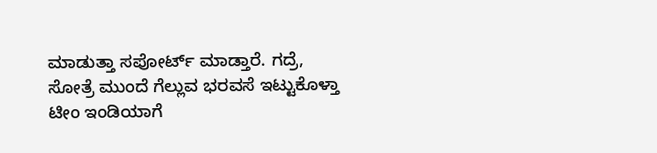ಮಾಡುತ್ತಾ ಸಪೋರ್ಟ್ ಮಾಡ್ತಾರೆ. ಗದ್ರೆ, ಸೋತ್ರೆ ಮುಂದೆ ಗೆಲ್ಲುವ ಭರವಸೆ ಇಟ್ಟುಕೊಳ್ತಾ ಟೀಂ ಇಂಡಿಯಾಗೆ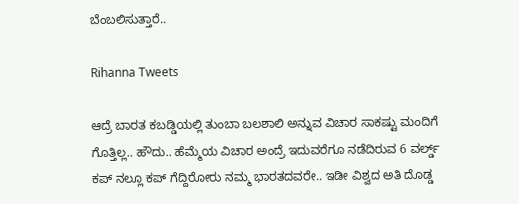ಬೆಂಬಲಿಸುತ್ತಾರೆ..

Rihanna Tweets

ಆದ್ರೆ ಬಾರತ ಕಬಡ್ಡಿಯಲ್ಲಿ ತುಂಬಾ ಬಲಶಾಲಿ ಅನ್ನುವ ವಿಚಾರ ಸಾಕಷ್ಟು ಮಂದಿಗೆ ಗೊತ್ತಿಲ್ಲ.. ಹೌದು.. ಹೆಮ್ಮೆಯ ವಿಚಾರ ಅಂದ್ರೆ ಇದುವರೆಗೂ ನಡೆದಿರುವ 6 ವರ್ಲ್ಡ್ ಕಪ್ ನಲ್ಲೂ ಕಪ್ ಗೆದ್ದಿರೋರು ನಮ್ಮ ಭಾರತದವರೇ.. ಇಡೀ ವಿಶ್ವದ ಅತಿ ದೊಡ್ಡ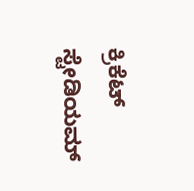ಕ್ರಿಕೆಟ್ ಸ್ಟೇಡಿಯಮ್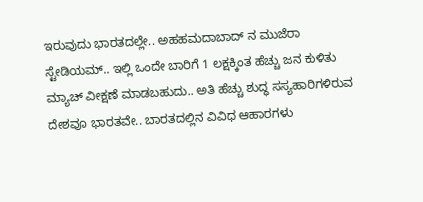ಇರುವುದು ಭಾರತದಲ್ಲೇ.. ಅಹಹಮದಾಬಾದ್ ನ ಮುಜೆರಾ ಸ್ಟೇಡಿಯಮ್.. ಇಲ್ಲಿ ಒಂದೇ ಬಾರಿಗೆ 1 ಲಕ್ಷಕ್ಕಿಂತ ಹೆಚ್ಚು ಜನ ಕುಳಿತು ಮ್ಯಾಚ್ ವೀಕ್ಷಣೆ ಮಾಡಬಹುದು.. ಅತಿ ಹೆಚ್ಚು ಶುದ್ಧ ಸಸ್ಯಹಾರಿಗಳಿರುವ ದೇಶವೂ ಭಾರತವೇ.. ಬಾರತದಲ್ಲಿನ ವಿವಿಧ ಆಹಾರಗಳು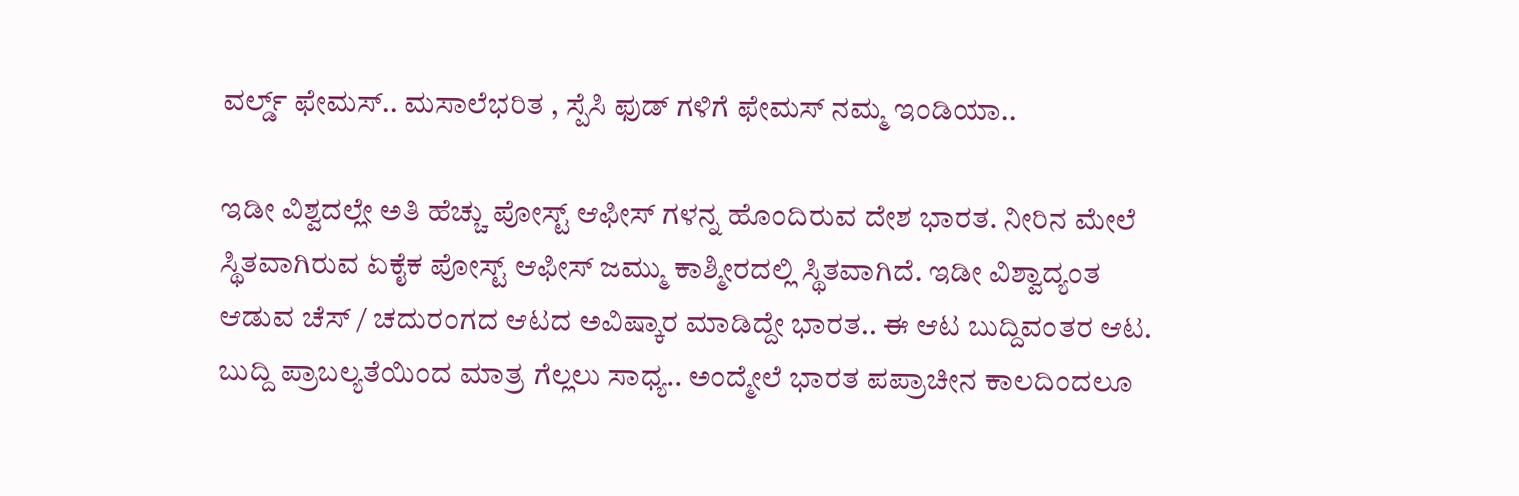ವರ್ಲ್ಡ್ ಫೇಮಸ್.. ಮಸಾಲೆಭರಿತ , ಸ್ಪೆಸಿ ಫುಡ್ ಗಳಿಗೆ ಫೇಮಸ್ ನಮ್ಮ ಇಂಡಿಯಾ..

ಇಡೀ ವಿಶ್ವದಲ್ಲೇ ಅತಿ ಹೆಚ್ಚು ಪೋಸ್ಟ್ ಆಫೀಸ್ ಗಳನ್ನ ಹೊಂದಿರುವ ದೇಶ ಭಾರತ. ನೀರಿನ ಮೇಲೆ ಸ್ಥಿತವಾಗಿರುವ ಏಕೈಕ ಪೋಸ್ಟ್ ಆಫೀಸ್ ಜಮ್ಮು ಕಾಶ್ಮೀರದಲ್ಲಿ ಸ್ಥಿತವಾಗಿದೆ. ಇಡೀ ವಿಶ್ವಾದ್ಯಂತ ಆಡುವ ಚೆಸ್ / ಚದುರಂಗದ ಆಟದ ಅವಿಷ್ಕಾರ ಮಾಡಿದ್ದೇ ಭಾರತ.. ಈ ಆಟ ಬುದ್ದಿವಂತರ ಆಟ. ಬುದ್ದಿ ಪ್ರಾಬಲ್ಯತೆಯಿಂದ ಮಾತ್ರ ಗೆಲ್ಲಲು ಸಾಧ್ಯ.. ಅಂದ್ಮೇಲೆ ಭಾರತ ಪಪ್ರಾಚೀನ ಕಾಲದಿಂದಲೂ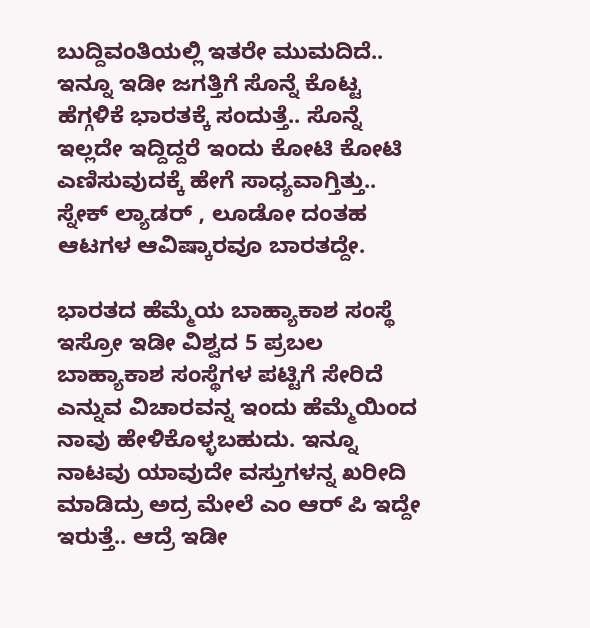ಬುದ್ದಿವಂತಿಯಲ್ಲಿ ಇತರೇ ಮುಮದಿದೆ.. ಇನ್ನೂ ಇಡೀ ಜಗತ್ತಿಗೆ ಸೊನ್ನೆ ಕೊಟ್ಟ ಹೆಗ್ಗಳಿಕೆ ಭಾರತಕ್ಕೆ ಸಂದುತ್ತೆ.. ಸೊನ್ನೆ ಇಲ್ಲದೇ ಇದ್ದಿದ್ದರೆ ಇಂದು ಕೋಟಿ ಕೋಟಿ ಎಣಿಸುವುದಕ್ಕೆ ಹೇಗೆ ಸಾಧ್ಯವಾಗ್ತಿತ್ತು.. ಸ್ನೇಕ್ ಲ್ಯಾಡರ್ , ಲೂಡೋ ದಂತಹ ಆಟಗಳ ಆವಿಷ್ಕಾರವೂ ಬಾರತದ್ದೇ.

ಭಾರತದ ಹೆಮ್ಮೆಯ ಬಾಹ್ಯಾಕಾಶ ಸಂಸ್ಥೆ ಇಸ್ರೋ ಇಡೀ ವಿಶ್ವದ 5 ಪ್ರಬಲ ಬಾಹ್ಯಾಕಾಶ ಸಂಸ್ಥೆಗಳ ಪಟ್ಟಿಗೆ ಸೇರಿದೆ ಎನ್ನುವ ವಿಚಾರವನ್ನ ಇಂದು ಹೆಮ್ಮೆಯಿಂದ ನಾವು ಹೇಳಿಕೊಳ್ಳಬಹುದು. ಇನ್ನೂ ನಾಟವು ಯಾವುದೇ ವಸ್ತುಗಳನ್ನ ಖರೀದಿ ಮಾಡಿದ್ರು ಅದ್ರ ಮೇಲೆ ಎಂ ಆರ್ ಪಿ ಇದ್ದೇ ಇರುತ್ತೆ.. ಆದ್ರೆ ಇಡೀ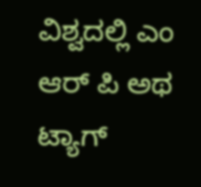ವಿಶ್ವದಲ್ಲಿ ಎಂ ಆರ್ ಪಿ ಅಥ ಟ್ಯಾಗ್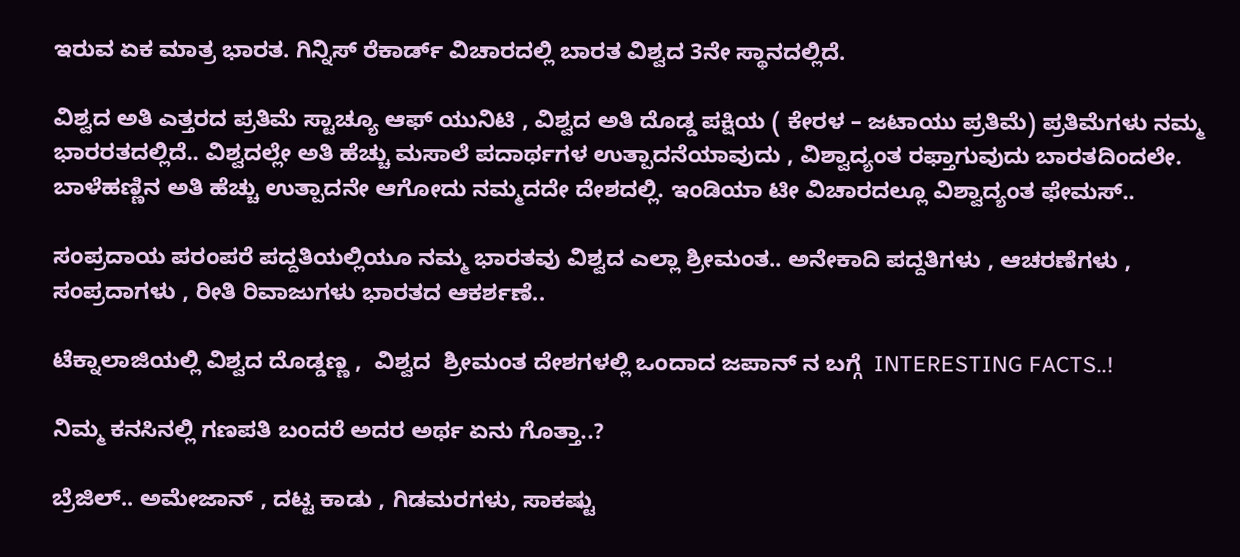ಇರುವ ಏಕ ಮಾತ್ರ ಭಾರತ. ಗಿನ್ನಿಸ್ ರೆಕಾರ್ಡ್ ವಿಚಾರದಲ್ಲಿ ಬಾರತ ವಿಶ್ವದ 3ನೇ ಸ್ಥಾನದಲ್ಲಿದೆ.

ವಿಶ್ವದ ಅತಿ ಎತ್ತರದ ಪ್ರತಿಮೆ ಸ್ಟಾಚ್ಯೂ ಆಫ್ ಯುನಿಟಿ , ವಿಶ್ವದ ಅತಿ ದೊಡ್ಡ ಪಕ್ಷಿಯ ( ಕೇರಳ – ಜಟಾಯು ಪ್ರತಿಮೆ) ಪ್ರತಿಮೆಗಳು ನಮ್ಮ ಭಾರರತದಲ್ಲಿದೆ.. ವಿಶ್ವದಲ್ಲೇ ಅತಿ ಹೆಚ್ಚು ಮಸಾಲೆ ಪದಾರ್ಥಗಳ ಉತ್ಪಾದನೆಯಾವುದು , ವಿಶ್ವಾದ್ಯಂತ ರಫ್ತಾಗುವುದು ಬಾರತದಿಂದಲೇ. ಬಾಳೆಹಣ್ಣಿನ ಅತಿ ಹೆಚ್ಚು ಉತ್ಪಾದನೇ ಆಗೋದು ನಮ್ಮದದೇ ದೇಶದಲ್ಲಿ. ಇಂಡಿಯಾ ಟೀ ವಿಚಾರದಲ್ಲೂ ವಿಶ್ವಾದ್ಯಂತ ಫೇಮಸ್..

ಸಂಪ್ರದಾಯ ಪರಂಪರೆ ಪದ್ದತಿಯಲ್ಲಿಯೂ ನಮ್ಮ ಭಾರತವು ವಿಶ್ವದ ಎಲ್ಲಾ ಶ್ರೀಮಂತ.. ಅನೇಕಾದಿ ಪದ್ದತಿಗಳು , ಆಚರಣೆಗಳು , ಸಂಪ್ರದಾಗಳು , ರೀತಿ ರಿವಾಜುಗಳು ಭಾರತದ ಆಕರ್ಶಣೆ..

ಟೆಕ್ನಾಲಾಜಿಯಲ್ಲಿ ವಿಶ್ವದ ದೊಡ್ಡಣ್ಣ ,  ವಿಶ್ವದ  ಶ್ರೀಮಂತ ದೇಶಗಳಲ್ಲಿ ಒಂದಾದ ಜಪಾನ್ ನ ಬಗ್ಗೆ  INTERESTING FACTS..!

ನಿಮ್ಮ ಕನಸಿನಲ್ಲಿ ಗಣಪತಿ ಬಂದರೆ ಅದರ ಅರ್ಥ ಏನು ಗೊತ್ತಾ..?

ಬ್ರೆಜಿಲ್.. ಅಮೇಜಾನ್ , ದಟ್ಟ ಕಾಡು , ಗಿಡಮರಗಳು, ಸಾಕಷ್ಟು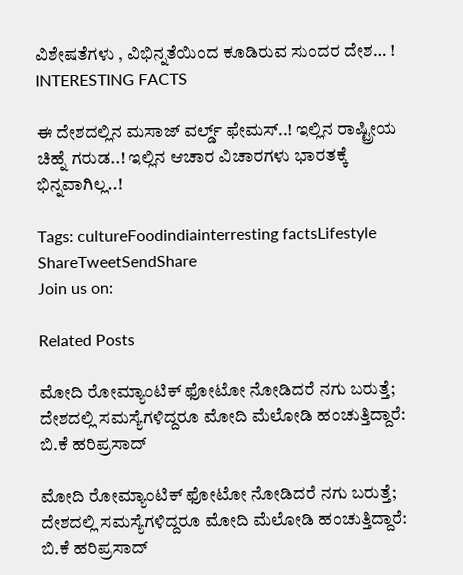ವಿಶೇಷತೆಗಳು , ವಿಭಿನ್ನತೆಯಿಂದ ಕೂಡಿರುವ ಸುಂದರ ದೇಶ… !  INTERESTING FACTS

ಈ ದೇಶದಲ್ಲಿನ ಮಸಾಜ್ ವರ್ಲ್ಡ್ ಫೇಮಸ್..! ಇಲ್ಲಿನ ರಾಷ್ಟ್ರೀಯ ಚಿಹ್ನೆ ಗರುಡ..! ಇಲ್ಲಿನ ಆಚಾರ ವಿಚಾರಗಳು ಭಾರತಕ್ಕೆ ಭಿನ್ನವಾಗಿಲ್ಲ..!

Tags: cultureFoodindiainterresting factsLifestyle
ShareTweetSendShare
Join us on:

Related Posts

ಮೋದಿ ರೋಮ್ಯಾಂಟಿಕ್ ಫೋಟೋ ನೋಡಿದರೆ ನಗು ಬರುತ್ತೆ; ದೇಶದಲ್ಲಿ ಸಮಸ್ಯೆಗಳಿದ್ದರೂ ಮೋದಿ ಮೆಲೋಡಿ ಹಂಚುತ್ತಿದ್ದಾರೆ: ಬಿ.ಕೆ ಹರಿಪ್ರಸಾದ್

ಮೋದಿ ರೋಮ್ಯಾಂಟಿಕ್ ಫೋಟೋ ನೋಡಿದರೆ ನಗು ಬರುತ್ತೆ; ದೇಶದಲ್ಲಿ ಸಮಸ್ಯೆಗಳಿದ್ದರೂ ಮೋದಿ ಮೆಲೋಡಿ ಹಂಚುತ್ತಿದ್ದಾರೆ: ಬಿ.ಕೆ ಹರಿಪ್ರಸಾದ್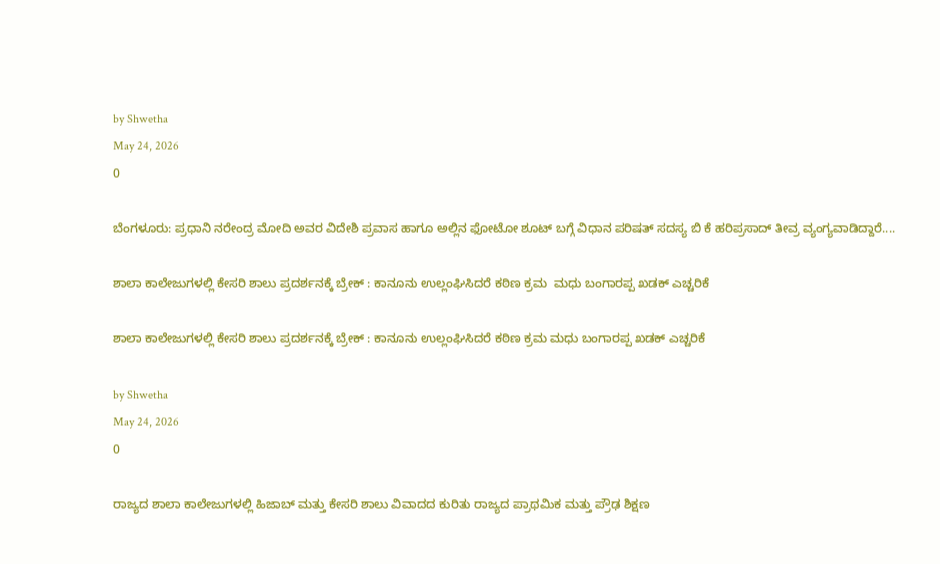by Shwetha
May 24, 2026
0

ಬೆಂಗಳೂರು: ಪ್ರಧಾನಿ ನರೇಂದ್ರ ಮೋದಿ ಅವರ ವಿದೇಶಿ ಪ್ರವಾಸ ಹಾಗೂ ಅಲ್ಲಿನ ಫೋಟೋ ಶೂಟ್ ಬಗ್ಗೆ ವಿಧಾನ ಪರಿಷತ್ ಸದಸ್ಯ ಬಿ ಕೆ ಹರಿಪ್ರಸಾದ್ ತೀವ್ರ ವ್ಯಂಗ್ಯವಾಡಿದ್ದಾರೆ....

ಶಾಲಾ ಕಾಲೇಜುಗಳಲ್ಲಿ ಕೇಸರಿ ಶಾಲು ಪ್ರದರ್ಶನಕ್ಕೆ ಬ್ರೇಕ್ : ಕಾನೂನು ಉಲ್ಲಂಘಿಸಿದರೆ ಕಠಿಣ ಕ್ರಮ  ಮಧು ಬಂಗಾರಪ್ಪ ಖಡಕ್ ಎಚ್ಚರಿಕೆ

ಶಾಲಾ ಕಾಲೇಜುಗಳಲ್ಲಿ ಕೇಸರಿ ಶಾಲು ಪ್ರದರ್ಶನಕ್ಕೆ ಬ್ರೇಕ್ : ಕಾನೂನು ಉಲ್ಲಂಘಿಸಿದರೆ ಕಠಿಣ ಕ್ರಮ ಮಧು ಬಂಗಾರಪ್ಪ ಖಡಕ್ ಎಚ್ಚರಿಕೆ

by Shwetha
May 24, 2026
0

ರಾಜ್ಯದ ಶಾಲಾ ಕಾಲೇಜುಗಳಲ್ಲಿ ಹಿಜಾಬ್ ಮತ್ತು ಕೇಸರಿ ಶಾಲು ವಿವಾದದ ಕುರಿತು ರಾಜ್ಯದ ಪ್ರಾಥಮಿಕ ಮತ್ತು ಪ್ರೌಢ ಶಿಕ್ಷಣ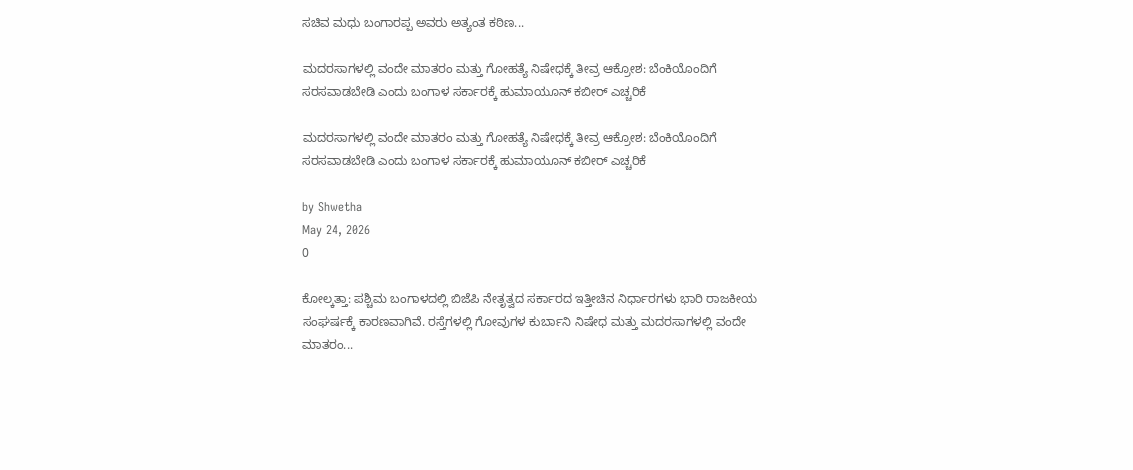ಸಚಿವ ಮಧು ಬಂಗಾರಪ್ಪ ಅವರು ಅತ್ಯಂತ ಕಠಿಣ...

ಮದರಸಾಗಳಲ್ಲಿ ವಂದೇ ಮಾತರಂ ಮತ್ತು ಗೋಹತ್ಯೆ ನಿಷೇಧಕ್ಕೆ ತೀವ್ರ ಆಕ್ರೋಶ: ಬೆಂಕಿಯೊಂದಿಗೆ ಸರಸವಾಡಬೇಡಿ ಎಂದು ಬಂಗಾಳ ಸರ್ಕಾರಕ್ಕೆ ಹುಮಾಯೂನ್ ಕಬೀರ್ ಎಚ್ಚರಿಕೆ

ಮದರಸಾಗಳಲ್ಲಿ ವಂದೇ ಮಾತರಂ ಮತ್ತು ಗೋಹತ್ಯೆ ನಿಷೇಧಕ್ಕೆ ತೀವ್ರ ಆಕ್ರೋಶ: ಬೆಂಕಿಯೊಂದಿಗೆ ಸರಸವಾಡಬೇಡಿ ಎಂದು ಬಂಗಾಳ ಸರ್ಕಾರಕ್ಕೆ ಹುಮಾಯೂನ್ ಕಬೀರ್ ಎಚ್ಚರಿಕೆ

by Shwetha
May 24, 2026
0

ಕೋಲ್ಕತ್ತಾ: ಪಶ್ಚಿಮ ಬಂಗಾಳದಲ್ಲಿ ಬಿಜೆಪಿ ನೇತೃತ್ವದ ಸರ್ಕಾರದ ಇತ್ತೀಚಿನ ನಿರ್ಧಾರಗಳು ಭಾರಿ ರಾಜಕೀಯ ಸಂಘರ್ಷಕ್ಕೆ ಕಾರಣವಾಗಿವೆ. ರಸ್ತೆಗಳಲ್ಲಿ ಗೋವುಗಳ ಕುರ್ಬಾನಿ ನಿಷೇಧ ಮತ್ತು ಮದರಸಾಗಳಲ್ಲಿ ವಂದೇ ಮಾತರಂ...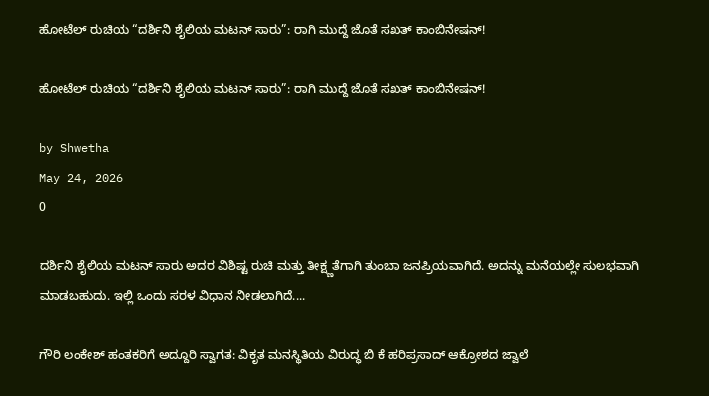ಹೋಟೆಲ್ ರುಚಿಯ “ದರ್ಶಿನಿ ಶೈಲಿಯ ಮಟನ್ ಸಾರು”: ರಾಗಿ ಮುದ್ದೆ ಜೊತೆ ಸಖತ್ ಕಾಂಬಿನೇಷನ್!

ಹೋಟೆಲ್ ರುಚಿಯ “ದರ್ಶಿನಿ ಶೈಲಿಯ ಮಟನ್ ಸಾರು”: ರಾಗಿ ಮುದ್ದೆ ಜೊತೆ ಸಖತ್ ಕಾಂಬಿನೇಷನ್!

by Shwetha
May 24, 2026
0

ದರ್ಶಿನಿ ಶೈಲಿಯ ಮಟನ್ ಸಾರು ಅದರ ವಿಶಿಷ್ಟ ರುಚಿ ಮತ್ತು ತೀಕ್ಷ್ಣತೆಗಾಗಿ ತುಂಬಾ ಜನಪ್ರಿಯವಾಗಿದೆ. ಅದನ್ನು ಮನೆಯಲ್ಲೇ ಸುಲಭವಾಗಿ ಮಾಡಬಹುದು. ಇಲ್ಲಿ ಒಂದು ಸರಳ ವಿಧಾನ ನೀಡಲಾಗಿದೆ....

ಗೌರಿ ಲಂಕೇಶ್ ಹಂತಕರಿಗೆ ಅದ್ದೂರಿ ಸ್ವಾಗತ: ವಿಕೃತ ಮನಸ್ಥಿತಿಯ ವಿರುದ್ಧ ಬಿ ಕೆ ಹರಿಪ್ರಸಾದ್ ಆಕ್ರೋಶದ ಜ್ವಾಲೆ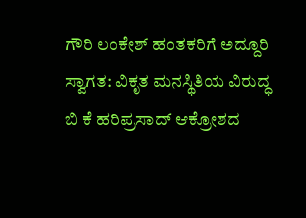ಗೌರಿ ಲಂಕೇಶ್ ಹಂತಕರಿಗೆ ಅದ್ದೂರಿ ಸ್ವಾಗತ: ವಿಕೃತ ಮನಸ್ಥಿತಿಯ ವಿರುದ್ಧ ಬಿ ಕೆ ಹರಿಪ್ರಸಾದ್ ಆಕ್ರೋಶದ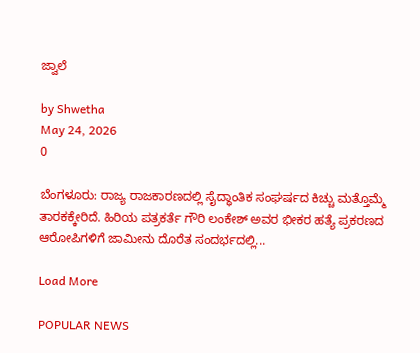ಜ್ವಾಲೆ

by Shwetha
May 24, 2026
0

ಬೆಂಗಳೂರು: ರಾಜ್ಯ ರಾಜಕಾರಣದಲ್ಲಿ ಸೈದ್ಧಾಂತಿಕ ಸಂಘರ್ಷದ ಕಿಚ್ಚು ಮತ್ತೊಮ್ಮೆ ತಾರಕಕ್ಕೇರಿದೆ. ಹಿರಿಯ ಪತ್ರಕರ್ತೆ ಗೌರಿ ಲಂಕೇಶ್ ಅವರ ಭೀಕರ ಹತ್ಯೆ ಪ್ರಕರಣದ ಆರೋಪಿಗಳಿಗೆ ಜಾಮೀನು ದೊರೆತ ಸಂದರ್ಭದಲ್ಲಿ...

Load More

POPULAR NEWS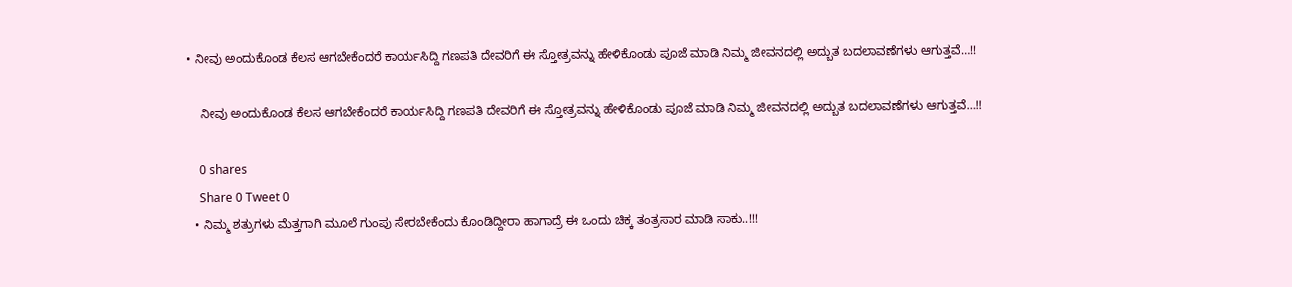• ನೀವು ಅಂದುಕೊಂಡ ಕೆಲಸ ಆಗಬೇಕೆಂದರೆ ಕಾರ್ಯಸಿದ್ದಿ ಗಣಪತಿ ದೇವರಿಗೆ ಈ ಸ್ತೋತ್ರವನ್ನು ಹೇಳಿಕೊಂಡು ಪೂಜೆ ಮಾಡಿ ನಿಮ್ಮ ಜೀವನದಲ್ಲಿ ಅದ್ಬುತ ಬದಲಾವಣೆಗಳು ಆಗುತ್ತವೆ…!!

    ನೀವು ಅಂದುಕೊಂಡ ಕೆಲಸ ಆಗಬೇಕೆಂದರೆ ಕಾರ್ಯಸಿದ್ದಿ ಗಣಪತಿ ದೇವರಿಗೆ ಈ ಸ್ತೋತ್ರವನ್ನು ಹೇಳಿಕೊಂಡು ಪೂಜೆ ಮಾಡಿ ನಿಮ್ಮ ಜೀವನದಲ್ಲಿ ಅದ್ಬುತ ಬದಲಾವಣೆಗಳು ಆಗುತ್ತವೆ…!!

    0 shares
    Share 0 Tweet 0
  • ನಿಮ್ಮ ಶತ್ರುಗಳು ಮೆತ್ತಗಾಗಿ ಮೂಲೆ ಗುಂಪು ಸೇರಬೇಕೆಂದು ಕೊಂಡಿದ್ದೀರಾ ಹಾಗಾದ್ರೆ ಈ ಒಂದು ಚಿಕ್ಕ ತಂತ್ರಸಾರ ಮಾಡಿ ಸಾಕು..!!!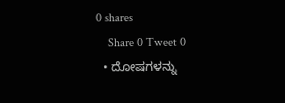0 shares
    Share 0 Tweet 0
  • ದೋಷಗಳನ್ನು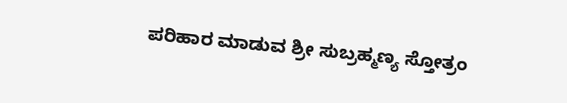ಪರಿಹಾರ ಮಾಡುವ ಶ್ರೀ ಸುಬ್ರಹ್ಮಣ್ಯ ಸ್ತೋತ್ರಂ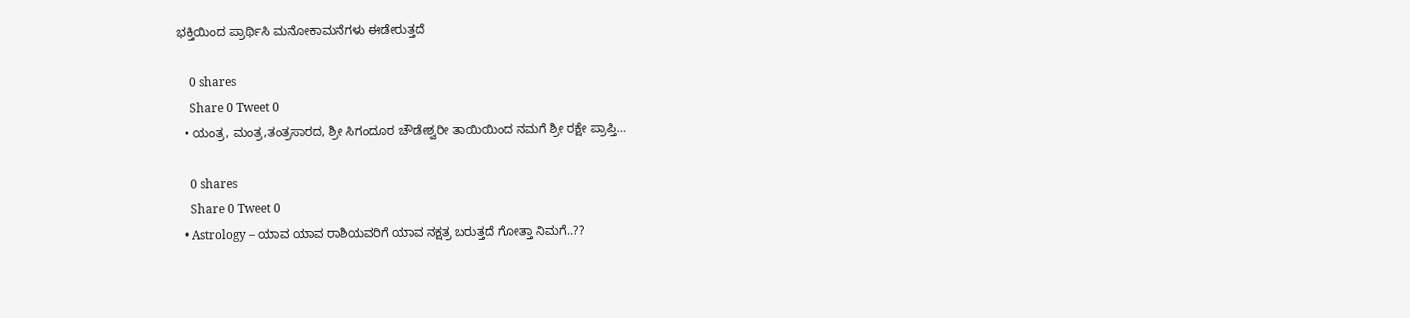ಭಕ್ತಿಯಿಂದ ಪ್ರಾರ್ಥಿಸಿ ಮನೋಕಾಮನೆಗಳು ಈಡೇರುತ್ತದೆ

    0 shares
    Share 0 Tweet 0
  • ಯಂತ್ರ, ಮಂತ್ರ,ತಂತ್ರಸಾರದ, ಶ್ರೀ ಸಿಗಂದೂರ ಚೌಡೇಶ್ವರೀ ತಾಯಿಯಿಂದ ನಮಗೆ ಶ್ರೀ ರಕ್ಷೇ ಪ್ರಾಪ್ತಿ…

    0 shares
    Share 0 Tweet 0
  • Astrology – ಯಾವ ಯಾವ ರಾಶಿಯವರಿಗೆ ಯಾವ ನಕ್ಷತ್ರ ಬರುತ್ತದೆ ಗೋತ್ತಾ ನಿಮಗೆ..??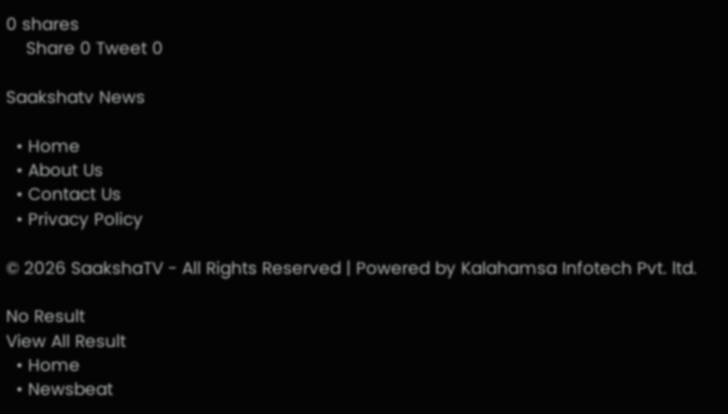0 shares
    Share 0 Tweet 0

Saakshatv News

  • Home
  • About Us
  • Contact Us
  • Privacy Policy

© 2026 SaakshaTV - All Rights Reserved | Powered by Kalahamsa Infotech Pvt. ltd.

No Result
View All Result
  • Home
  • Newsbeat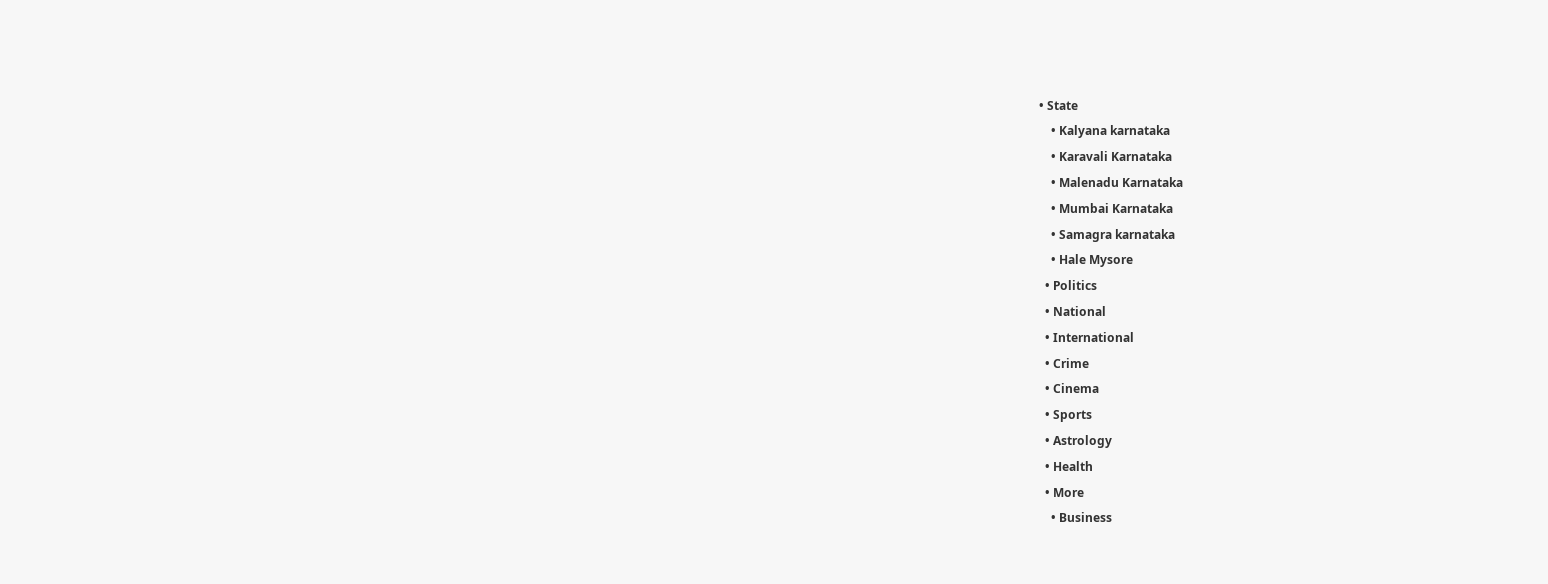• State
    • Kalyana karnataka
    • Karavali Karnataka
    • Malenadu Karnataka
    • Mumbai Karnataka
    • Samagra karnataka
    • Hale Mysore
  • Politics
  • National
  • International
  • Crime
  • Cinema
  • Sports
  • Astrology
  • Health
  • More
    • Business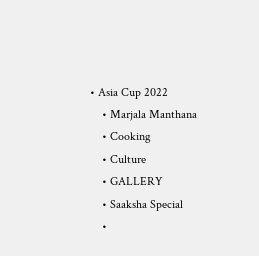• Asia Cup 2022
    • Marjala Manthana
    • Cooking
    • Culture
    • GALLERY
    • Saaksha Special
    •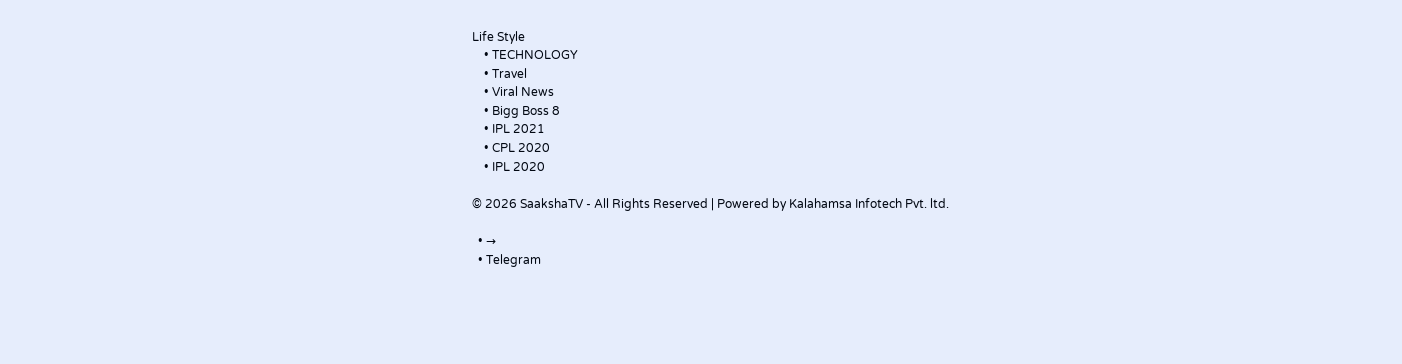Life Style
    • TECHNOLOGY
    • Travel
    • Viral News
    • Bigg Boss 8
    • IPL 2021
    • CPL 2020
    • IPL 2020

© 2026 SaakshaTV - All Rights Reserved | Powered by Kalahamsa Infotech Pvt. ltd.

  • →
  • Telegram